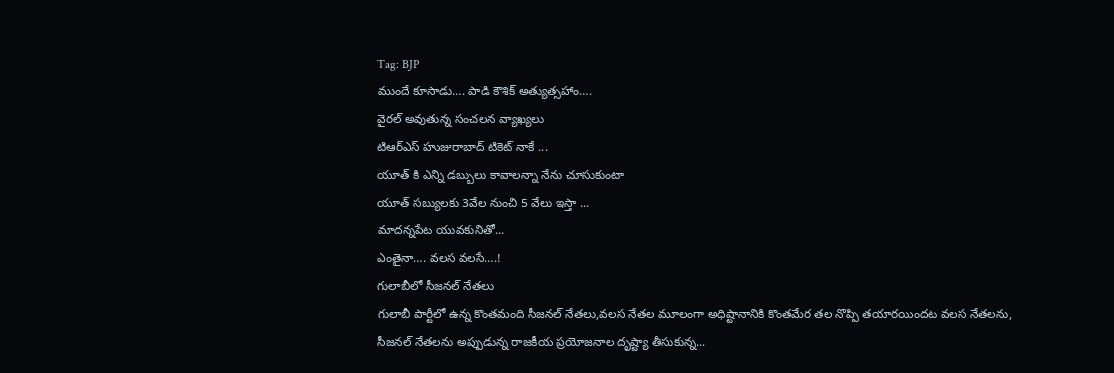Tag: BJP
ముందే కూసాడు…. పాడి కౌశిక్ అత్యుత్సహాం….
వైరల్ అవుతున్న సంచలన వ్యాఖ్యలు
టిఆర్ఎస్ హుజురాబాద్ టికెట్ నాకే ...
యూత్ కి ఎన్ని డబ్బులు కావాలన్నా నేను చూసుకుంటా
యూత్ సబ్యులకు 3వేల నుంచి 5 వేలు ఇస్తా ...
మాదన్నపేట యువకునితో...
ఎంతైనా…. వలస వలసే….!
గులాబీలో సీజనల్ నేతలు
గులాబీ పార్టీలో ఉన్న కొంతమంది సీజనల్ నేతలు,వలస నేతల మూలంగా అధిష్టానానికి కొంతమేర తల నొప్పి తయారయిందట వలస నేతలను, సీజనల్ నేతలను అప్పుడున్న రాజకీయ ప్రయోజనాల దృష్ట్యా తీసుకున్న...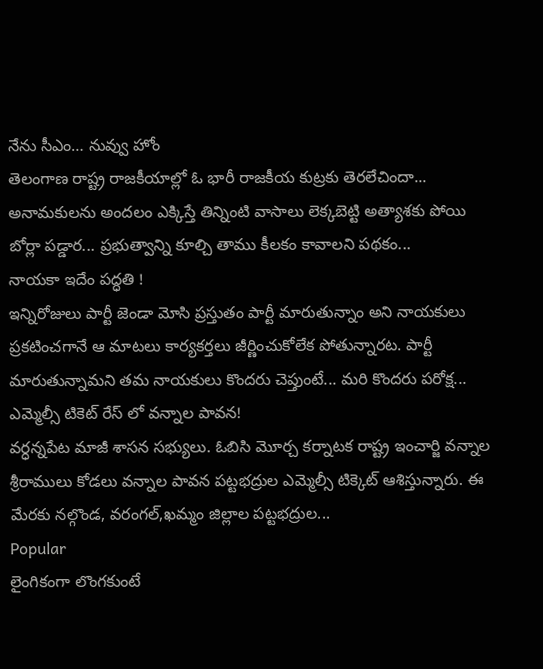నేను సీఎం… నువ్వు హోం
తెలంగాణ రాష్ట్ర రాజకీయాల్లో ఓ భారీ రాజకీయ కుట్రకు తెరలేచిందా... అనామకులను అందలం ఎక్కిస్తే తిన్నింటి వాసాలు లెక్కబెట్టి అత్యాశకు పోయి బోర్లా పడ్డార... ప్రభుత్వాన్ని కూల్చి తాము కీలకం కావాలని పథకం...
నాయకా ఇదేం పద్ధతి !
ఇన్నిరోజులు పార్టీ జెండా మోసి ప్రస్తుతం పార్టీ మారుతున్నాం అని నాయకులు ప్రకటించగానే ఆ మాటలు కార్యకర్తలు జీర్ణించుకోలేక పోతున్నారట. పార్టీ మారుతున్నామని తమ నాయకులు కొందరు చెప్తుంటే... మరి కొందరు పరోక్ష...
ఎమ్మెల్సీ టికెట్ రేస్ లో వన్నాల పావన!
వర్ధన్నపేట మాజీ శాసన సభ్యులు. ఓబిసి మెూర్చ కర్నాటక రాష్ట్ర ఇంచార్జి వన్నాల శ్రీరాములు కోడలు వన్నాల పావన పట్టభద్రుల ఎమ్మెల్సీ టిక్కెట్ ఆశిస్తున్నారు. ఈ మేరకు నల్గొండ, వరంగల్,ఖమ్మం జిల్లాల పట్టభద్రుల...
Popular
లైంగికంగా లొంగకుంటే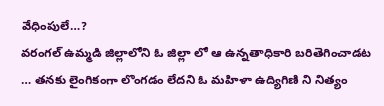వేధింపులే…?
వరంగల్ ఉమ్మడి జిల్లాలోని ఓ జిల్లా లో ఆ ఉన్నతాధికారి బరితెగించాడట … తనకు లైంగికంగా లొంగడం లేదని ఓ మహిళా ఉద్యిగిణి ని నిత్యం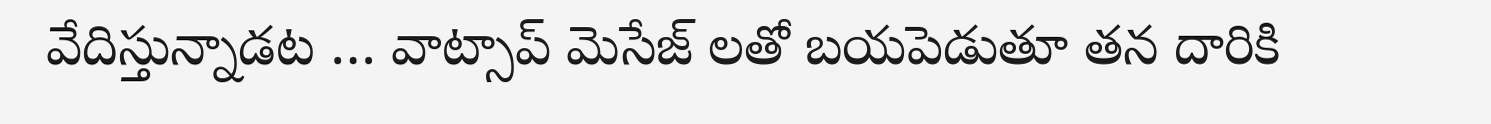వేదిస్తున్నాడట … వాట్సాప్ మెసేజ్ లతో బయపెడుతూ తన దారికి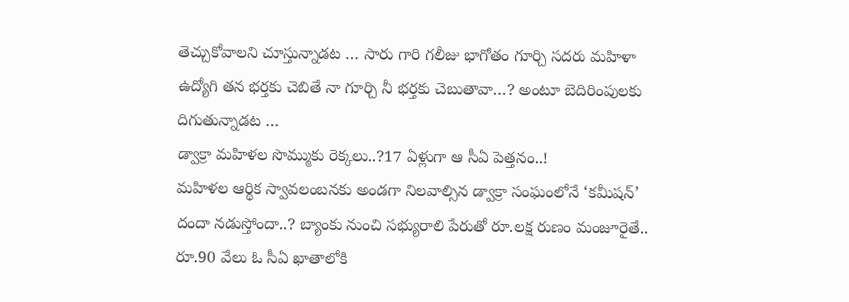తెచ్చుకోవాలని చూస్తున్నాడట … సారు గారి గలీజు భాగోతం గూర్చి సదరు మహిళా ఉద్యోగి తన భర్తకు చెబితే నా గూర్చి నీ భర్తకు చెబుతావా…? అంటూ బెదిరింపులకు దిగుతున్నాడట …
డ్వాక్రా మహిళల సొమ్ముకు రెక్కలు..?17 ఏళ్లుగా ఆ సీఏ పెత్తనం..!
మహిళల ఆర్థిక స్వావలంబనకు అండగా నిలవాల్సిన డ్వాక్రా సంఘంలోనే ‘కమీషన్’ దందా నడుస్తోందా..? బ్యాంకు నుంచి సభ్యురాలి పేరుతో రూ.లక్ష రుణం మంజూరైతే.. రూ.90 వేలు ఓ సీఏ ఖాతాలోకి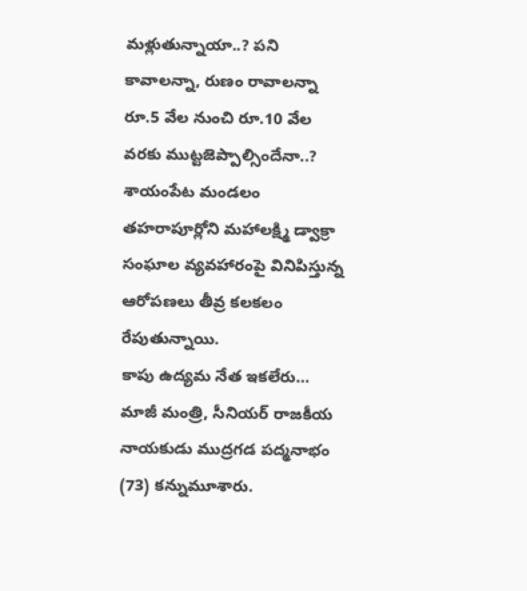మళ్లుతున్నాయా..? పని కావాలన్నా, రుణం రావాలన్నా రూ.5 వేల నుంచి రూ.10 వేల వరకు ముట్టజెప్పాల్సిందేనా..? శాయంపేట మండలం తహరాపూర్లోని మహాలక్ష్మి డ్వాక్రా సంఘాల వ్యవహారంపై వినిపిస్తున్న ఆరోపణలు తీవ్ర కలకలం రేపుతున్నాయి.
కాపు ఉద్యమ నేత ఇకలేరు…
మాజీ మంత్రి, సీనియర్ రాజకీయ నాయకుడు ముద్రగడ పద్మనాభం (73) కన్నుమూశారు.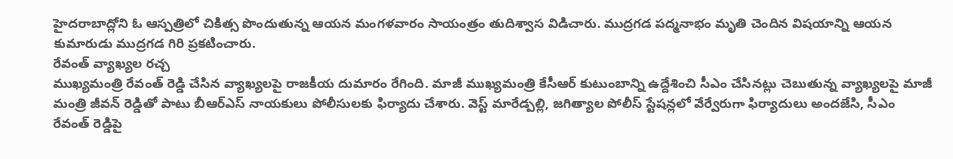హైదరాబాద్లోని ఓ ఆస్పత్రిలో చికిత్స పొందుతున్న ఆయన మంగళవారం సాయంత్రం తుదిశ్వాస విడిచారు. ముద్రగడ పద్మనాభం మృతి చెందిన విషయాన్ని ఆయన కుమారుడు ముద్రగడ గిరి ప్రకటించారు.
రేవంత్ వ్యాఖ్యల రచ్చ
ముఖ్యమంత్రి రేవంత్ రెడ్డి చేసిన వ్యాఖ్యలపై రాజకీయ దుమారం రేగింది. మాజీ ముఖ్యమంత్రి కేసీఆర్ కుటుంబాన్ని ఉద్దేశించి సీఎం చేసినట్లు చెబుతున్న వ్యాఖ్యలపై మాజీ మంత్రి జీవన్ రెడ్డితో పాటు బీఆర్ఎస్ నాయకులు పోలీసులకు ఫిర్యాదు చేశారు. వెస్ట్ మారేడ్పల్లి, జగిత్యాల పోలీస్ స్టేషన్లలో వేర్వేరుగా ఫిర్యాదులు అందజేసి, సీఎం రేవంత్ రెడ్డిపై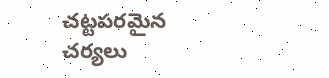చట్టపరమైన చర్యలు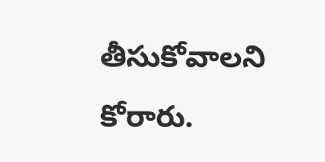తీసుకోవాలని కోరారు.